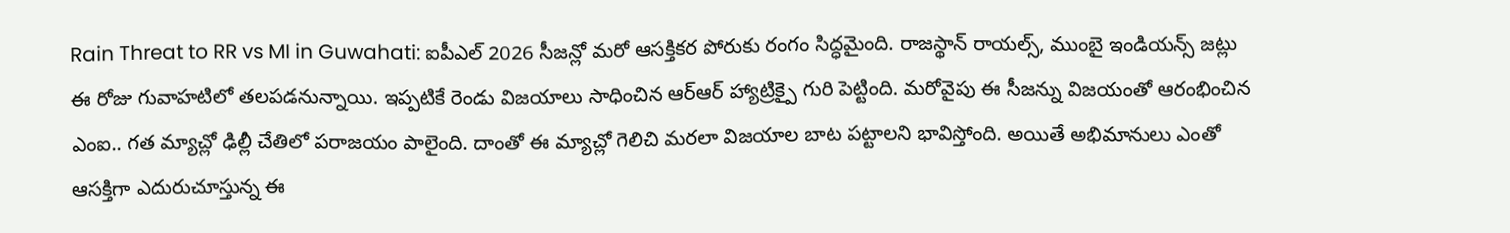Rain Threat to RR vs MI in Guwahati: ఐపీఎల్ 2026 సీజన్లో మరో ఆసక్తికర పోరుకు రంగం సిద్ధమైంది. రాజస్థాన్ రాయల్స్, ముంబై ఇండియన్స్ జట్లు ఈ రోజు గువాహటిలో తలపడనున్నాయి. ఇప్పటికే రెండు విజయాలు సాధించిన ఆర్ఆర్ హ్యాట్రిక్పై గురి పెట్టింది. మరోవైపు ఈ సీజన్ను విజయంతో ఆరంభించిన ఎంఐ.. గత మ్యాచ్లో ఢిల్లీ చేతిలో పరాజయం పాలైంది. దాంతో ఈ మ్యాచ్లో గెలిచి మరలా విజయాల బాట పట్టాలని భావిస్తోంది. అయితే అభిమానులు ఎంతో ఆసక్తిగా ఎదురుచూస్తున్న ఈ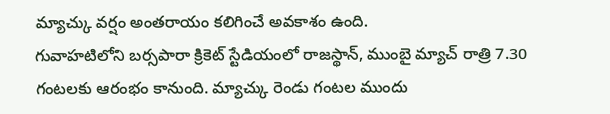మ్యాచ్కు వర్షం అంతరాయం కలిగించే అవకాశం ఉంది.
గువాహటిలోని బర్సపారా క్రికెట్ స్టేడియంలో రాజస్థాన్, ముంబై మ్యాచ్ రాత్రి 7.30 గంటలకు ఆరంభం కానుంది. మ్యాచ్కు రెండు గంటల ముందు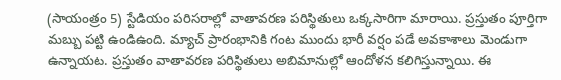(సాయంత్రం 5) స్టేడియం పరిసరాల్లో వాతావరణ పరిస్థితులు ఒక్కసారిగా మారాయి. ప్రస్తుతం పూర్తిగా మబ్బు పట్టి ఉండిఉంది. మ్యాచ్ ప్రారంభానికి గంట ముందు భారీ వర్షం పడే అవకాశాలు మెండుగా ఉన్నాయట. ప్రస్తుతం వాతావరణ పరిస్థితులు అబిమానుల్లో ఆందోళన కలిగిస్తున్నాయి. ఈ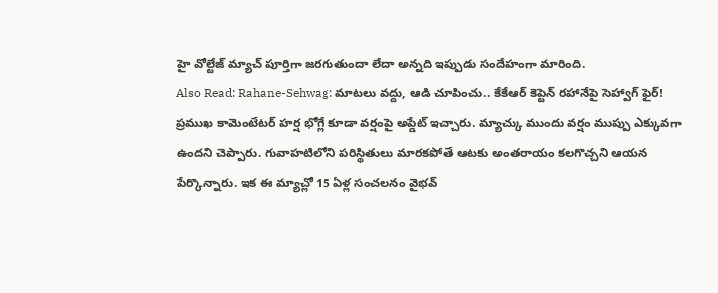హై వోల్టేజ్ మ్యాచ్ పూర్తిగా జరగుతుందా లేదా అన్నది ఇప్పుడు సందేహంగా మారింది.
Also Read: Rahane-Sehwag: మాటలు వద్దు, ఆడి చూపించు.. కేకేఆర్ కెప్టెన్ రహానేపై సెహ్వాగ్ ఫైర్!
ప్రముఖ కామెంటేటర్ హర్ష భోగ్లే కూడా వర్షంపై అప్డేట్ ఇచ్చారు. మ్యాచ్కు ముందు వర్షం ముప్పు ఎక్కువగా ఉందని చెప్పారు. గువాహటిలోని పరిస్థితులు మారకపోతే ఆటకు అంతరాయం కలగొచ్చని ఆయన పేర్కొన్నారు. ఇక ఈ మ్యాచ్లో 15 ఏళ్ల సంచలనం వైభవ్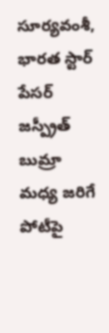సూర్యవంశీ, భారత స్టార్ పేసర్ జస్ప్రీత్ బుమ్రా మధ్య జరిగే పోటీపై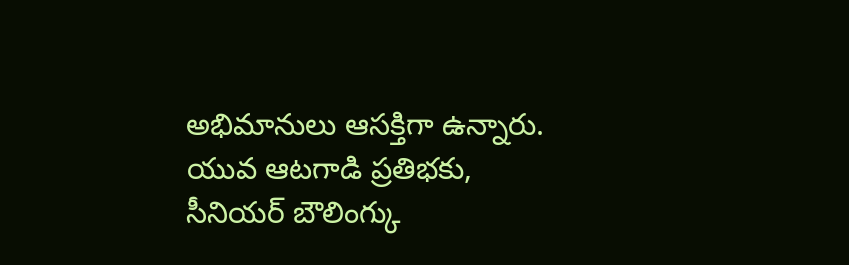అభిమానులు ఆసక్తిగా ఉన్నారు. యువ ఆటగాడి ప్రతిభకు, సీనియర్ బౌలింగ్కు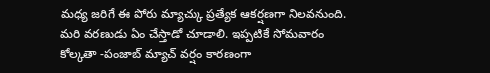మధ్య జరిగే ఈ పోరు మ్యాచ్కు ప్రత్యేక ఆకర్షణగా నిలవనుంది. మరి వరణుడు ఏం చేస్తాడో చూడాలి. ఇప్పటికే సోమవారం కోల్కతా -పంజాబ్ మ్యాచ్ వర్షం కారణంగా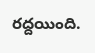రద్దయింది.